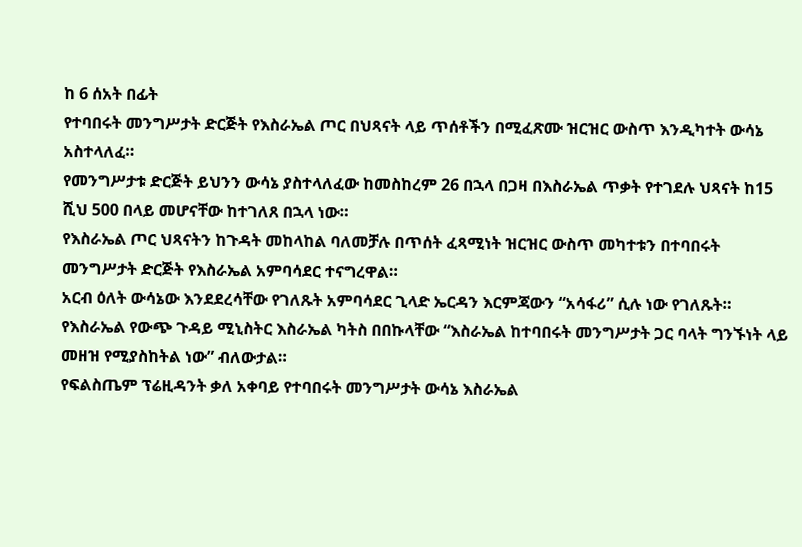ከ 6 ሰአት በፊት
የተባበሩት መንግሥታት ድርጅት የእስራኤል ጦር በህጻናት ላይ ጥሰቶችን በሚፈጽሙ ዝርዝር ውስጥ እንዲካተት ውሳኔ አስተላለፈ።
የመንግሥታቱ ድርጅት ይህንን ውሳኔ ያስተላለፈው ከመስከረም 26 በኋላ በጋዛ በእስራኤል ጥቃት የተገደሉ ህጻናት ከ15 ሺህ 500 በላይ መሆናቸው ከተገለጸ በኋላ ነው።
የእስራኤል ጦር ህጻናትን ከጉዳት መከላከል ባለመቻሉ በጥሰት ፈጻሚነት ዝርዝር ውስጥ መካተቱን በተባበሩት መንግሥታት ድርጅት የእስራኤል አምባሳደር ተናግረዋል።
አርብ ዕለት ውሳኔው እንደደረሳቸው የገለጹት አምባሳደር ጊላድ ኤርዳን እርምጃውን “አሳፋሪ” ሲሉ ነው የገለጹት።
የእስራኤል የውጭ ጉዳይ ሚኒስትር እስራኤል ካትስ በበኩላቸው “እስራኤል ከተባበሩት መንግሥታት ጋር ባላት ግንኙነት ላይ መዘዝ የሚያስከትል ነው” ብለውታል።
የፍልስጤም ፕሬዚዳንት ቃለ አቀባይ የተባበሩት መንግሥታት ውሳኔ እስራኤል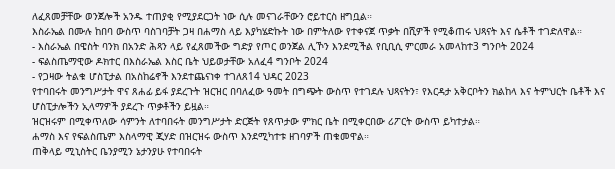ለፈጸመቻቸው ወንጀሎች አንዱ ተጠያቂ የሚያደርጋት ነው ሲሉ መናገራቸውን ሮይተርስ ዘግቧል።
እስራኤል በሙሉ ከበባ ውስጥ ባስገባቻት ጋዛ በሐማስ ላይ እያካሄድኩት ነው በምትለው የተቀናጀ ጥቃት በሺዎች የሚቆጠሩ ህጻናት እና ሴቶች ተገድለዋል።
- እስራኤል በዌስት ባንክ በአንድ ሕጻን ላይ የፈጸመችው ግድያ የጦር ወንጀል ሊኾን እንደሚችል የቢቢሲ ምርመራ አመላከተ3 ግንቦት 2024
- ፍልስጤማዊው ዶክተር በእስራኤል እስር ቤት ህይወታቸው አለፈ4 ግንቦት 2024
- የጋዛው ትልቁ ሆስፒታል በአስከሬኖች እንደተጨናነቀ ተገለጸ14 ህዳር 2023
የተባበሩት መንግሥታት ዋና ጸሐፊ ይፋ ያደረጉት ዝርዝር በባለፈው ዓመት በግጭት ውስጥ የተገደሉ ህጻናትን፣ የእርዳታ አቅርቦትን ክልከላ እና ትምህርት ቤቶች እና ሆስፒታሎችን ኢላማዎች ያደረጉ ጥቃቶችን ይዟል።
ዝርዝሩም በሚቀጥለው ሳምንት ለተባበሩት መንግሥታት ድርጅት የጸጥታው ምክር ቤት በሚቀርበው ሪፖርት ውስጥ ይካተታል።
ሐማስ እና የፍልስጤም እስላማዊ ጂሃድ በዝርዝሩ ውስጥ እንደሚካተቱ ዘገባዎች ጠቁመዋል።
ጠቅላይ ሚኒስትር ቤንያሚን ኔታንያሁ የተባበሩት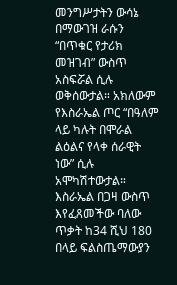መንግሥታትን ውሳኔ በማውገዝ ራሱን “በጥቁር የታሪክ መዝገብ” ውስጥ አስፍሯል ሲሉ ወቅሰውታል። አክለውም የእስራኤል ጦር “በዓለም ላይ ካሉት በሞራል ልዕልና የላቀ ሰራዊት ነው” ሲሉ አሞካሽተውታል።
እስራኤል በጋዛ ውስጥ እየፈጸመችው ባለው ጥቃት ከ34 ሺህ 180 በላይ ፍልስጤማውያን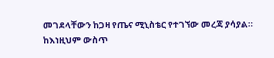መገደላቸውን ከጋዛ የጤና ሚኒስቴር የተገኘው መረጃ ያሳያል።
ከእነዚህም ውስጥ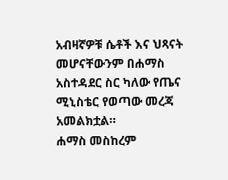አብዛኛዎቹ ሴቶች እና ህጻናት መሆናቸውንም በሐማስ አስተዳደር ስር ካለው የጤና ሚኒስቴር የወጣው መረጃ አመልክቷል።
ሐማስ መስከረም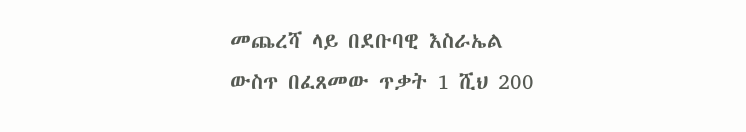መጨረሻ ላይ በደቡባዊ እስራኤል ውስጥ በፈጸመው ጥቃት 1 ሺህ 200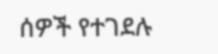ሰዎች የተገደሉ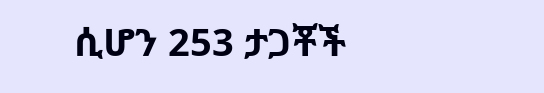ሲሆን 253 ታጋቾች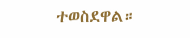ተወስደዋል።